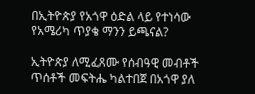በኢትዮጵያ የአጎዋ ዕድል ላይ የተነሳው የአሜሪካ ጥያቄ ማንን ይጫናል?

ኢትዮጵያ ለሚፈጸሙ የሰብዓዊ መብቶች ጥሰቶች መፍትሔ ካልተበጀ በአጎዋ ያለ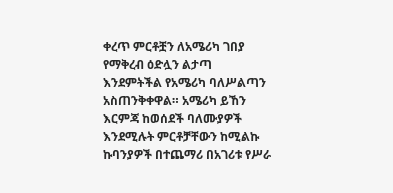ቀረጥ ምርቶቿን ለአሜሪካ ገበያ የማቅረብ ዕድሏን ልታጣ እንደምትችል የአሜሪካ ባለሥልጣን አስጠንቅቀዋል። አሜሪካ ይኸን እርምጃ ከወሰደች ባለሙያዎች እንደሚሉት ምርቶቻቸውን ከሚልኩ ኩባንያዎች በተጨማሪ በአገሪቱ የሥራ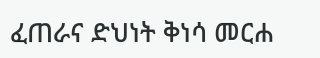ፈጠራና ድህነት ቅነሳ መርሐ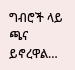ግብሮች ላይ ጫና ይኖረዋል…